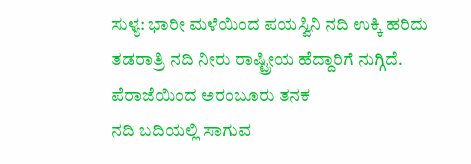ಸುಳ್ಯ: ಭಾರೀ ಮಳೆಯಿಂದ ಪಯಸ್ವಿನಿ ನದಿ ಉಕ್ಕಿ ಹರಿದು ತಡರಾತ್ರಿ ನದಿ ನೀರು ರಾಷ್ಟ್ರೀಯ ಹೆದ್ದಾರಿಗೆ ನುಗ್ಗಿದೆ. ಪೆರಾಜೆಯಿಂದ ಅರಂಬೂರು ತನಕ
ನದಿ ಬದಿಯಲ್ಲಿ ಸಾಗುವ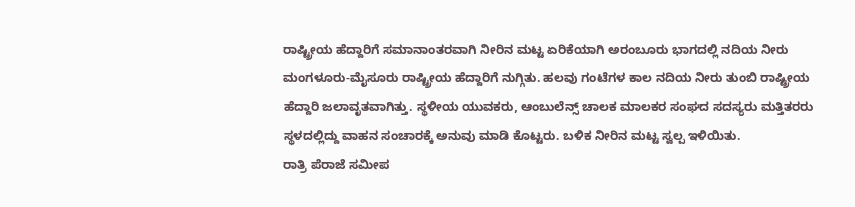ರಾಷ್ಟ್ರೀಯ ಹೆದ್ದಾರಿಗೆ ಸಮಾನಾಂತರವಾಗಿ ನೀರಿನ ಮಟ್ಟ ಏರಿಕೆಯಾಗಿ ಅರಂಬೂರು ಭಾಗದಲ್ಲಿ ನದಿಯ ನೀರು
ಮಂಗಳೂರು-ಮೈಸೂರು ರಾಷ್ಟ್ರೀಯ ಹೆದ್ದಾರಿಗೆ ನುಗ್ಗಿತು. ಹಲವು ಗಂಟೆಗಳ ಕಾಲ ನದಿಯ ನೀರು ತುಂಬಿ ರಾಷ್ಟ್ರೀಯ ಹೆದ್ದಾರಿ ಜಲಾವೃತವಾಗಿತ್ತು. ಸ್ಥಳೀಯ ಯುವಕರು, ಆಂಬುಲೆನ್ಸ್ ಚಾಲಕ ಮಾಲಕರ ಸಂಘದ ಸದಸ್ಯರು ಮತ್ತಿತರರು ಸ್ಥಳದಲ್ಲಿದ್ದು ವಾಹನ ಸಂಚಾರಕ್ಕೆ ಅನುವು ಮಾಡಿ ಕೊಟ್ಟರು. ಬಳಿಕ ನೀರಿನ ಮಟ್ಟ ಸ್ವಲ್ಪ ಇಳಿಯಿತು.
ರಾತ್ರಿ ಪೆರಾಜೆ ಸಮೀಪ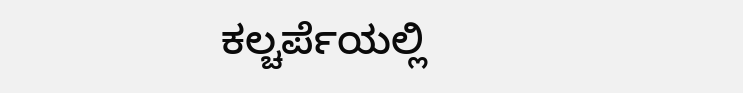ಕಲ್ಚರ್ಪೆಯಲ್ಲಿ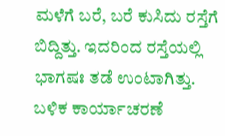ಮಳೆಗೆ ಬರೆ, ಬರೆ ಕುಸಿದು ರಸ್ತೆಗೆ ಬಿದ್ದಿತ್ತು. ಇದರಿಂದ ರಸ್ತೆಯಲ್ಲಿ ಭಾಗಷಃ ತಡೆ ಉಂಟಾಗಿತ್ತು. ಬಳಿಕ ಕಾರ್ಯಾಚರಣೆ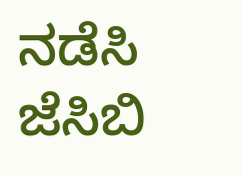ನಡೆಸಿ ಜೆಸಿಬಿ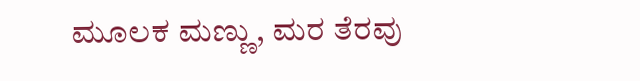ಮೂಲಕ ಮಣ್ಣು, ಮರ ತೆರವು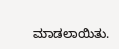ಮಾಡಲಾಯಿತು.